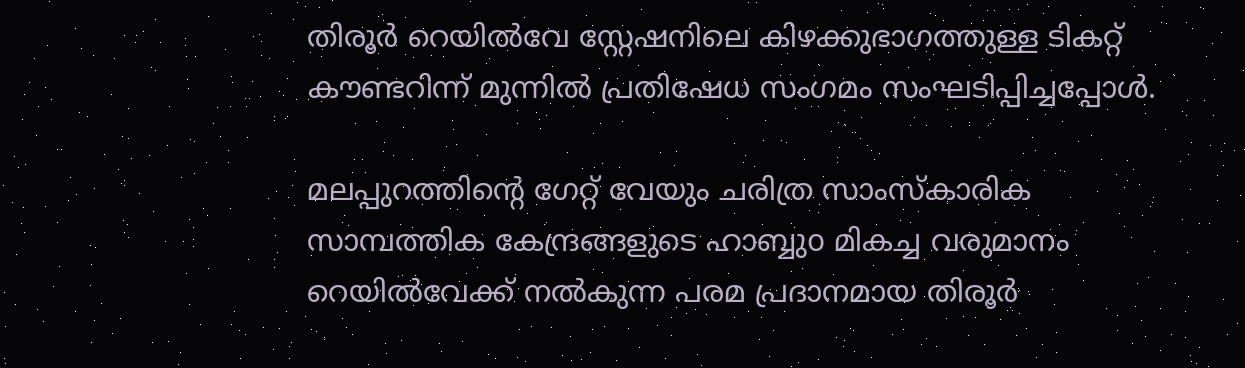തിരൂർ റെയിൽവേ സ്റ്റേഷനിലെ കിഴക്കുഭാഗത്തുള്ള ടികറ്റ് കൗണ്ടറിന്ന് മുന്നിൽ പ്രതിഷേധ സംഗമം സംഘടിപ്പിച്ചപ്പോൾ.

മലപ്പുറത്തിന്റെ ഗേറ്റ് വേയും ചരിത്ര സാംസ്‌കാരിക സാമ്പത്തിക കേന്ദ്രങ്ങളുടെ ഹാബ്ബുo മികച്ച വരുമാനം റെയിൽവേക്ക് നൽകുന്ന പരമ പ്രദാനമായ തിരൂർ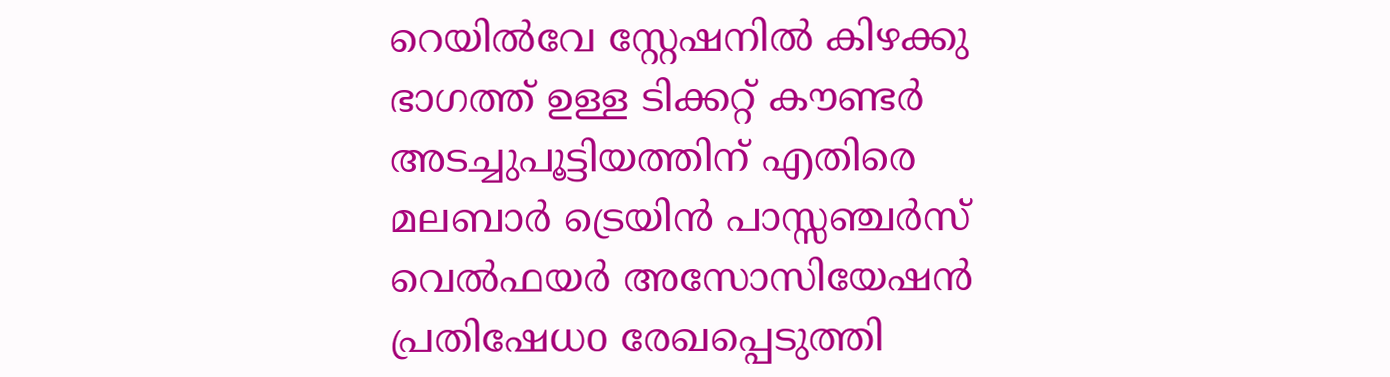റെയിൽവേ സ്റ്റേഷനിൽ കിഴക്കു ഭാഗത്ത് ഉള്ള ടിക്കറ്റ് കൗണ്ടർ അടച്ചുപൂട്ടിയത്തിന് എതിരെ മലബാർ ട്രെയിൻ പാസ്സഞ്ചർസ് വെൽഫയർ അസോസിയേഷൻ പ്രതിഷേധo രേഖപ്പെടുത്തി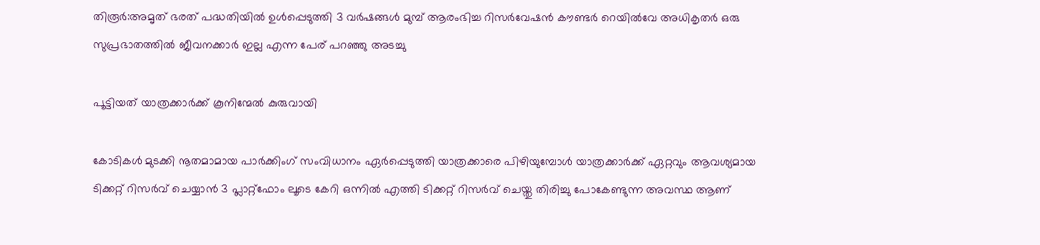തിരൂർ:അമൃത് ഭരത് പദ്ധതിയിൽ ഉൾപ്പെടുത്തി 3 വർഷങ്ങൾ മുമ്പ് ആരംഭിച്ച റിസർവേഷൻ കൗണ്ടർ റെയിൽവേ അധികൃതർ ഒരു  സുപ്രഭാതത്തിൽ ജീവനക്കാർ ഇല്ല എന്ന പേര് പറഞ്ഞു അടച്ചു

പൂട്ടിയത് യാത്രക്കാർക്ക് കൂനിന്മേൽ കുരുവായി

കോടികൾ മുടക്കി നൂതമാമായ പാർക്കിംഗ് സംവിധാനം ഏർപ്പെടുത്തി യാത്രക്കാരെ പിഴിയുമ്പോൾ യാത്രക്കാർക്ക് ഏറ്റവും ആവശ്യമായ ടിക്കറ്റ് റിസർവ് ചെയ്യാൻ 3 പ്ലാറ്റ്ഫോം ലൂടെ കേറി ഒന്നിൽ എത്തി ടിക്കറ്റ് റിസർവ് ചെയ്തു തിരിച്ചു പോകേണ്ടുന്ന അവസ്ഥ ആണ്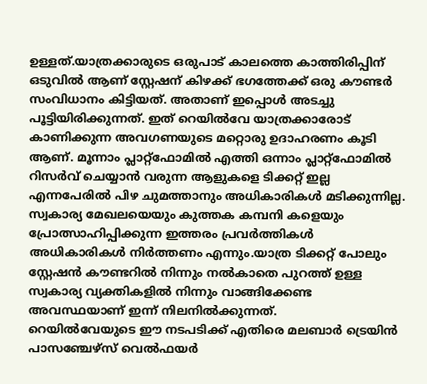ഉള്ളത്.യാത്രക്കാരുടെ ഒരുപാട് കാലത്തെ കാത്തിരിപ്പിന് ഒടുവിൽ ആണ് സ്റ്റേഷന് കിഴക്ക് ഭഗത്തേക്ക് ഒരു കൗണ്ടർ സംവിധാനം കിട്ടിയത്. അതാണ് ഇപ്പൊൾ അടച്ചു പൂട്ടിയിരിക്കുന്നത്. ഇത് റെയിൽവേ യാത്രക്കാരോട് കാണിക്കുന്ന അവഗണയുടെ മറ്റൊരു ഉദാഹരണം കൂടി ആണ്. മൂന്നാം പ്ലാറ്റ്ഫോമിൽ എത്തി ഒന്നാം പ്ലാറ്റ്ഫോമിൽ റിസർവ് ചെയ്യാൻ വരുന്ന ആളുകളെ ടിക്കറ്റ് ഇല്ല എന്നപേരിൽ പിഴ ചുമത്താനും അധികാരികൾ മടിക്കുന്നില്ല.
സ്വകാര്യ മേഖലയെയും കുത്തക കമ്പനി കളെയും പ്രോത്സാഹിപ്പിക്കുന്ന ഇത്തരം പ്രവർത്തികൾ അധികാരികൾ നിർത്തണം എന്നും.യാത്ര ടിക്കറ്റ് പോലും സ്റ്റേഷൻ കൗണ്ടറിൽ നിന്നും നൽകാതെ പുറത്ത് ഉള്ള സ്വകാര്യ വ്യക്തികളിൽ നിന്നും വാങ്ങിക്കേണ്ട അവസ്ഥയാണ് ഇന്ന് നിലനിൽക്കുന്നത്.
റെയിൽവേയുടെ ഈ നടപടിക്ക് എതിരെ മലബാർ ട്രെയിൻ പാസഞ്ചേഴ്സ് വെൽഫയർ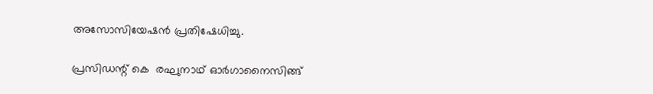അസോസിയേഷൻ പ്രതിഷേധിച്ചു.

പ്രസിഡന്റ്‌ കെ  രഘുനാഥ് ഓർഗാനൈസിങ്ങ്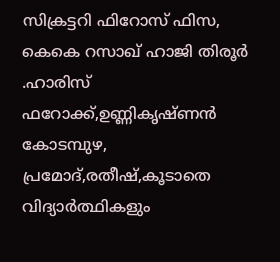സിക്രട്ടറി ഫിറോസ് ഫിസ, കെകെ റസാഖ് ഹാജി തിരൂർ .ഹാരിസ് ഫറോക്ക്,ഉണ്ണികൃഷ്ണൻ കോടമ്പുഴ,  പ്രമോദ്,രതീഷ്,കൂടാതെ വിദ്യാർത്ഥികളും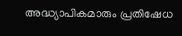അദ്ധ്യാപികമാരും പ്രതിഷേധ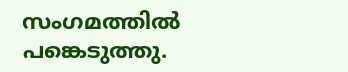സംഗമത്തിൽ പങ്കെടുത്തു.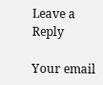Leave a Reply

Your email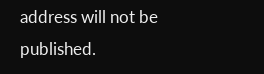address will not be published.